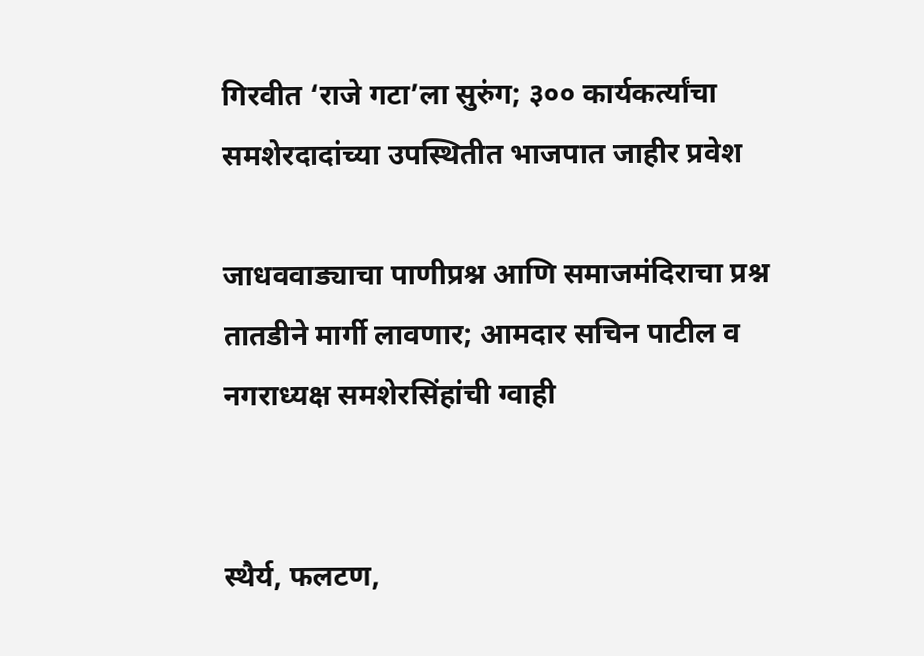गिरवीत ‘राजे गटा’ला सुरुंग; ३०० कार्यकर्त्यांचा समशेरदादांच्या उपस्थितीत भाजपात जाहीर प्रवेश

जाधववाड्याचा पाणीप्रश्न आणि समाजमंदिराचा प्रश्न तातडीने मार्गी लावणार; आमदार सचिन पाटील व नगराध्यक्ष समशेरसिंहांची ग्वाही


स्थैर्य, फलटण,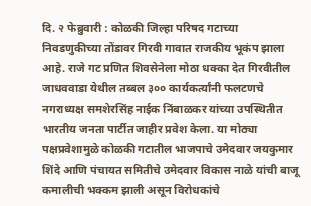दि. २ फेब्रुवारी : कोळकी जिल्हा परिषद गटाच्या निवडणुकीच्या तोंडावर गिरवी गावात राजकीय भूकंप झाला आहे. राजे गट प्रणित शिवसेनेला मोठा धक्का देत गिरवीतील जाधववाडा येथील तब्बल ३०० कार्यकर्त्यांनी फलटणचे नगराध्यक्ष समशेरसिंह नाईक निंबाळकर यांच्या उपस्थितीत भारतीय जनता पार्टीत जाहीर प्रवेश केला. या मोठ्या पक्षप्रवेशामुळे कोळकी गटातील भाजपाचे उमेदवार जयकुमार शिंदे आणि पंचायत समितीचे उमेदवार विकास नाळे यांची बाजू कमालीची भक्कम झाली असून विरोधकांचे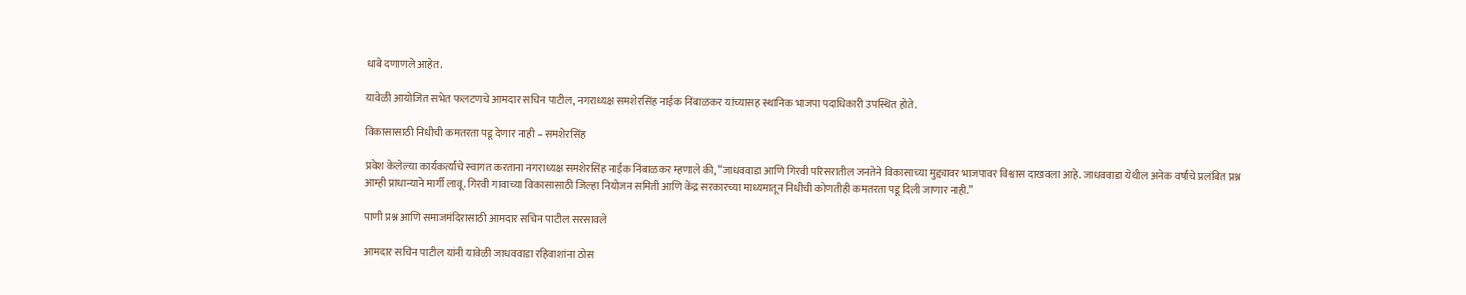धाबे दणाणले आहेत.

यावेळी आयोजित सभेत फलटणचे आमदार सचिन पाटील, नगराध्यक्ष समशेरसिंह नाईक निंबाळकर यांच्यासह स्थानिक भाजपा पदाधिकारी उपस्थित होते.

विकासासाठी निधीची कमतरता पडू देणार नाही – समशेरसिंह

प्रवेश केलेल्या कार्यकर्त्यांचे स्वागत करताना नगराध्यक्ष समशेरसिंह नाईक निंबाळकर म्हणाले की, “जाधववाडा आणि गिरवी परिसरातील जनतेने विकासाच्या मुद्द्यावर भाजपावर विश्वास दाखवला आहे. जाधववाडा येथील अनेक वर्षांचे प्रलंबित प्रश्न आम्ही प्राधान्याने मार्गी लावू. गिरवी गावाच्या विकासासाठी जिल्हा नियोजन समिती आणि केंद्र सरकारच्या माध्यमातून निधीची कोणतीही कमतरता पडू दिली जाणार नाही.”

पाणी प्रश्न आणि समाजमंदिरासाठी आमदार सचिन पाटील सरसावले

आमदार सचिन पाटील यांनी यावेळी जाधववाडा रहिवाशांना ठोस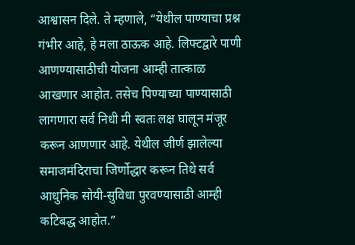आश्वासन दिले. ते म्हणाले, “येथील पाण्याचा प्रश्न गंभीर आहे, हे मला ठाऊक आहे. लिफ्टद्वारे पाणी आणण्यासाठीची योजना आम्ही तात्काळ आखणार आहोत. तसेच पिण्याच्या पाण्यासाठी लागणारा सर्व निधी मी स्वतः लक्ष घालून मंजूर करून आणणार आहे. येथील जीर्ण झालेल्या समाजमंदिराचा जिर्णोद्धार करून तिथे सर्व आधुनिक सोयी-सुविधा पुरवण्यासाठी आम्ही कटिबद्ध आहोत.”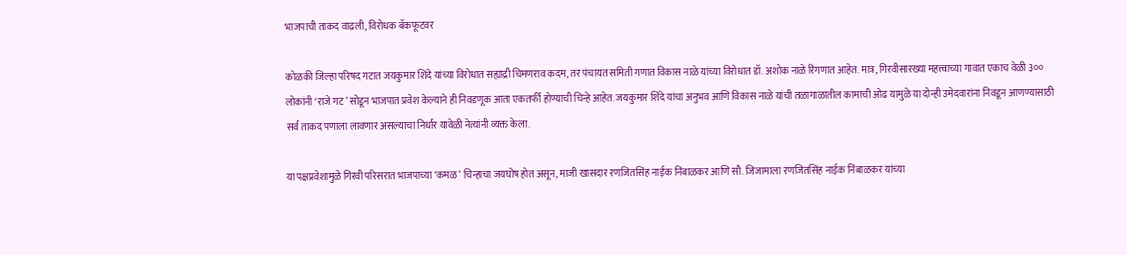भाजपाची ताकद वाढली, विरोधक बॅकफूटवर

कोळकी जिल्हा परिषद गटात जयकुमार शिंदे यांच्या विरोधात सह्याद्री चिमणराव कदम, तर पंचायत समिती गणात विकास नाळे यांच्या विरोधात डॉ. अशोक नाळे रिंगणात आहेत. मात्र, गिरवीसारख्या महत्त्वाच्या गावात एकाच वेळी ३०० लोकांनी ‘राजे गट’ सोडून भाजपात प्रवेश केल्याने ही निवडणूक आता एकतर्फी होण्याची चिन्हे आहेत. जयकुमार शिंदे यांचा अनुभव आणि विकास नाळे यांची तळागाळातील कामाची ओढ यामुळे या दोन्ही उमेदवारांना निवडून आणण्यासाठी सर्व ताकद पणाला लावणार असल्याचा निर्धार यावेळी नेत्यांनी व्यक्त केला.

या पक्षप्रवेशामुळे गिरवी परिसरात भाजपाच्या ‘कमळ’ चिन्हाचा जयघोष होत असून, माजी खासदार रणजितसिंह नाईक निंबाळकर आणि सौ. जिजामाला रणजितसिंह नाईक निंबाळकर यांच्या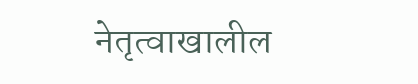नेतृत्वाखालील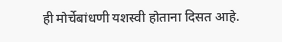ही मोर्चेबांधणी यशस्वी होताना दिसत आहे.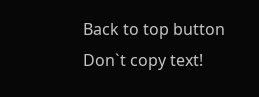Back to top button
Don`t copy text!